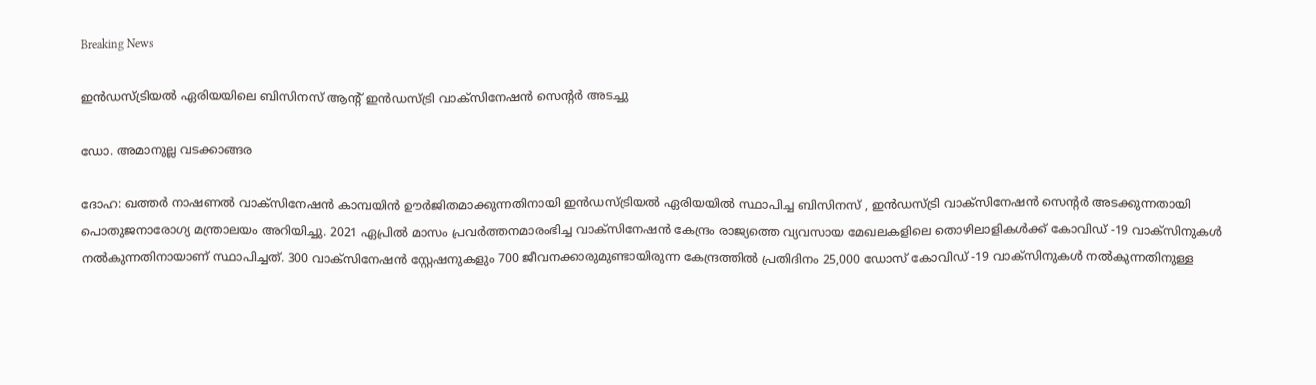Breaking News

ഇന്‍ഡസ്ട്രിയല്‍ ഏരിയയിലെ ബിസിനസ് ആന്റ് ഇന്‍ഡസ്ട്രി വാക്‌സിനേഷന്‍ സെന്റര്‍ അടച്ചു

ഡോ. അമാനുല്ല വടക്കാങ്ങര

ദോഹ: ഖത്തര്‍ നാഷണല്‍ വാക്‌സിനേഷന്‍ കാമ്പയിന്‍ ഊര്‍ജിതമാക്കുന്നതിനായി ഇന്‍ഡസ്ട്രിയല്‍ ഏരിയയില്‍ സ്ഥാപിച്ച ബിസിനസ് , ഇന്‍ഡസ്ട്രി വാക്‌സിനേഷന്‍ സെന്റര്‍ അടക്കുന്നതായി പൊതുജനാരോഗ്യ മന്ത്രാലയം അറിയിച്ചു. 2021 ഏപ്രില്‍ മാസം പ്രവര്‍ത്തനമാരംഭിച്ച വാക്‌സിനേഷന്‍ കേന്ദ്രം രാജ്യത്തെ വ്യവസായ മേഖലകളിലെ തൊഴിലാളികള്‍ക്ക് കോവിഡ് -19 വാക്‌സിനുകള്‍ നല്‍കുന്നതിനായാണ് സ്ഥാപിച്ചത്. 300 വാക്‌സിനേഷന്‍ സ്റ്റേഷനുകളും 700 ജീവനക്കാരുമുണ്ടായിരുന്ന കേന്ദ്രത്തില്‍ പ്രതിദിനം 25,000 ഡോസ് കോവിഡ് -19 വാക്‌സിനുകള്‍ നല്‍കുന്നതിനുള്ള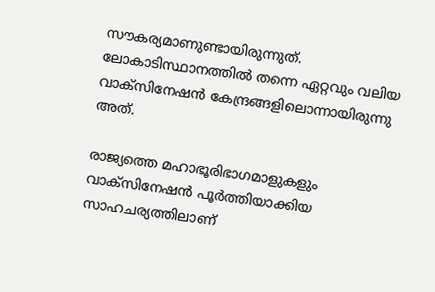സൗകര്യമാണുണ്ടായിരുന്നുത്. ലോകാടിസ്ഥാനത്തില്‍ തന്നെ ഏറ്റവും വലിയ വാക്‌സിനേഷന്‍ കേന്ദ്രങ്ങളിലൊന്നായിരുന്നു അത്.

രാജ്യത്തെ മഹാഭൂരിഭാഗമാളുകളും വാക്‌സിനേഷന്‍ പൂര്‍ത്തിയാക്കിയ സാഹചര്യത്തിലാണ്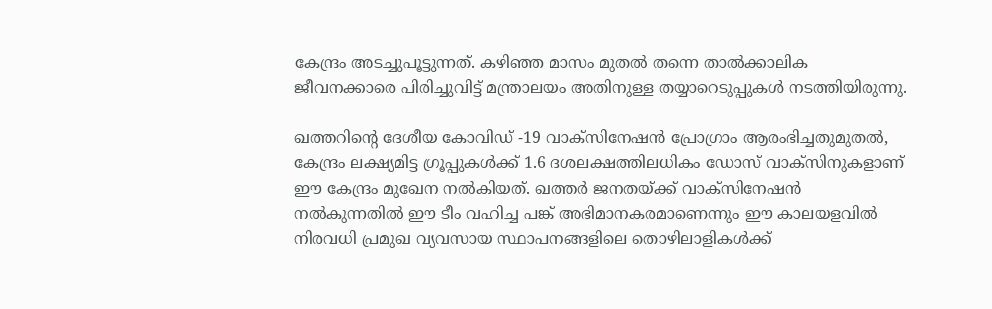കേന്ദ്രം അടച്ചുപൂട്ടുന്നത്. കഴിഞ്ഞ മാസം മുതല്‍ തന്നെ താല്‍ക്കാലിക ജീവനക്കാരെ പിരിച്ചുവിട്ട് മന്ത്രാലയം അതിനുള്ള തയ്യാറെടുപ്പുകള്‍ നടത്തിയിരുന്നു.

ഖത്തറിന്റെ ദേശീയ കോവിഡ് -19 വാക്‌സിനേഷന്‍ പ്രോഗ്രാം ആരംഭിച്ചതുമുതല്‍, കേന്ദ്രം ലക്ഷ്യമിട്ട ഗ്രൂപ്പുകള്‍ക്ക് 1.6 ദശലക്ഷത്തിലധികം ഡോസ് വാക്‌സിനുകളാണ് ഈ കേന്ദ്രം മുഖേന നല്‍കിയത്. ഖത്തര്‍ ജനതയ്ക്ക് വാക്‌സിനേഷന്‍ നല്‍കുന്നതില്‍ ഈ ടീം വഹിച്ച പങ്ക് അഭിമാനകരമാണെന്നും ഈ കാലയളവില്‍ നിരവധി പ്രമുഖ വ്യവസായ സ്ഥാപനങ്ങളിലെ തൊഴിലാളികള്‍ക്ക്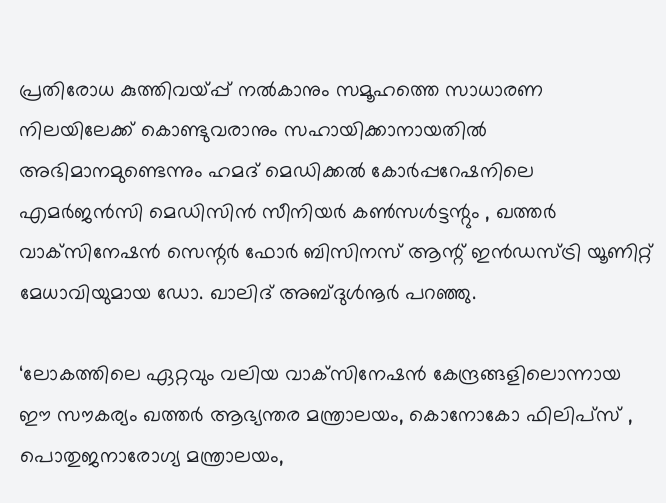പ്രതിരോധ കുത്തിവയ്പ്പ് നല്‍കാനും സമൂഹത്തെ സാധാരണ നിലയിലേക്ക് കൊണ്ടുവരാനും സഹായിക്കാനായതില്‍ അഭിമാനമുണ്ടെന്നും ഹമദ് മെഡിക്കല്‍ കോര്‍പ്പറേഷനിലെ എമര്‍ജന്‍സി മെഡിസിന്‍ സീനിയര്‍ കണ്‍സള്‍ട്ടന്റും , ഖത്തര്‍ വാക്‌സിനേഷന്‍ സെന്റര്‍ ഫോര്‍ ബിസിനസ് ആന്റ് ഇന്‍ഡസ്ട്രി യൂണിറ്റ് മേധാവിയുമായ ഡോ. ഖാലിദ് അബ്ദുള്‍നൂര്‍ പറഞ്ഞു.

‘ലോകത്തിലെ ഏറ്റവും വലിയ വാക്‌സിനേഷന്‍ കേന്ദ്രങ്ങളിലൊന്നായ ഈ സൗകര്യം ഖത്തര്‍ ആഭ്യന്തര മന്ത്രാലയം, കൊനോകോ ഫിലിപ്‌സ് , പൊതുജനാരോഗ്യ മന്ത്രാലയം,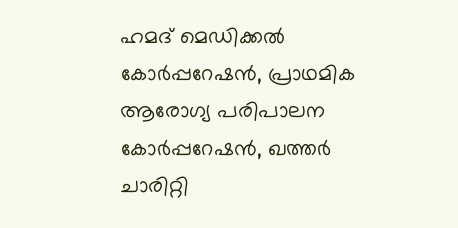ഹമദ് മെഡിക്കല്‍ കോര്‍പ്പറേഷന്‍, പ്രാഥമിക ആരോഗ്യ പരിപാലന കോര്‍പ്പറേഷന്‍, ഖത്തര്‍ ചാരിറ്റി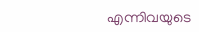എന്നിവയുടെ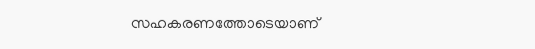സഹകരണത്തോടെയാണ്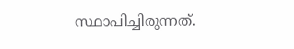സ്ഥാപിച്ചിരുന്നത്.